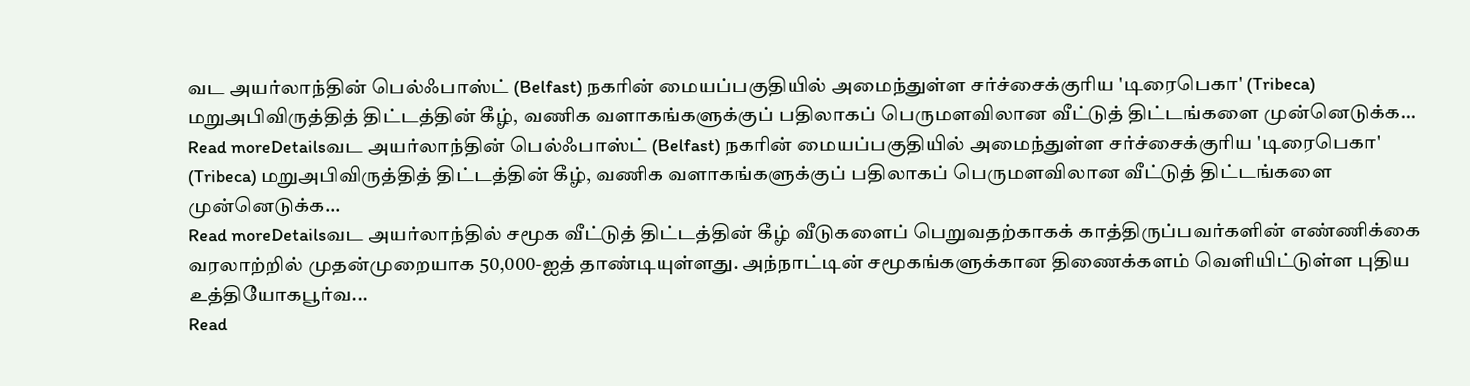வட அயர்லாந்தின் பெல்ஃபாஸ்ட் (Belfast) நகரின் மையப்பகுதியில் அமைந்துள்ள சர்ச்சைக்குரிய 'டிரைபெகா' (Tribeca) மறுஅபிவிருத்தித் திட்டத்தின் கீழ், வணிக வளாகங்களுக்குப் பதிலாகப் பெருமளவிலான வீட்டுத் திட்டங்களை முன்னெடுக்க...
Read moreDetailsவட அயர்லாந்தின் பெல்ஃபாஸ்ட் (Belfast) நகரின் மையப்பகுதியில் அமைந்துள்ள சர்ச்சைக்குரிய 'டிரைபெகா' (Tribeca) மறுஅபிவிருத்தித் திட்டத்தின் கீழ், வணிக வளாகங்களுக்குப் பதிலாகப் பெருமளவிலான வீட்டுத் திட்டங்களை முன்னெடுக்க...
Read moreDetailsவட அயர்லாந்தில் சமூக வீட்டுத் திட்டத்தின் கீழ் வீடுகளைப் பெறுவதற்காகக் காத்திருப்பவர்களின் எண்ணிக்கை வரலாற்றில் முதன்முறையாக 50,000-ஐத் தாண்டியுள்ளது. அந்நாட்டின் சமூகங்களுக்கான திணைக்களம் வெளியிட்டுள்ள புதிய உத்தியோகபூர்வ...
Read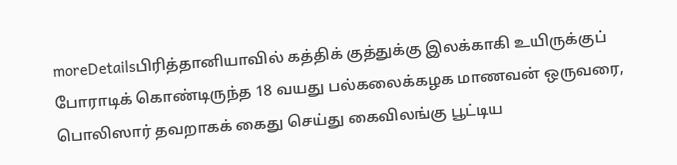moreDetailsபிரித்தானியாவில் கத்திக் குத்துக்கு இலக்காகி உயிருக்குப் போராடிக் கொண்டிருந்த 18 வயது பல்கலைக்கழக மாணவன் ஒருவரை, பொலிஸார் தவறாகக் கைது செய்து கைவிலங்கு பூட்டிய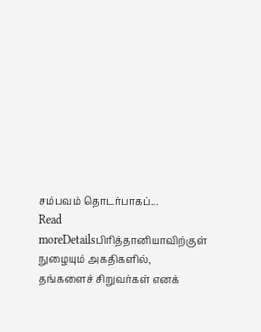சம்பவம் தொடர்பாகப்...
Read moreDetailsபிரித்தானியாவிற்குள் நுழையும் அகதிகளில், தங்களைச் சிறுவர்கள் எனக்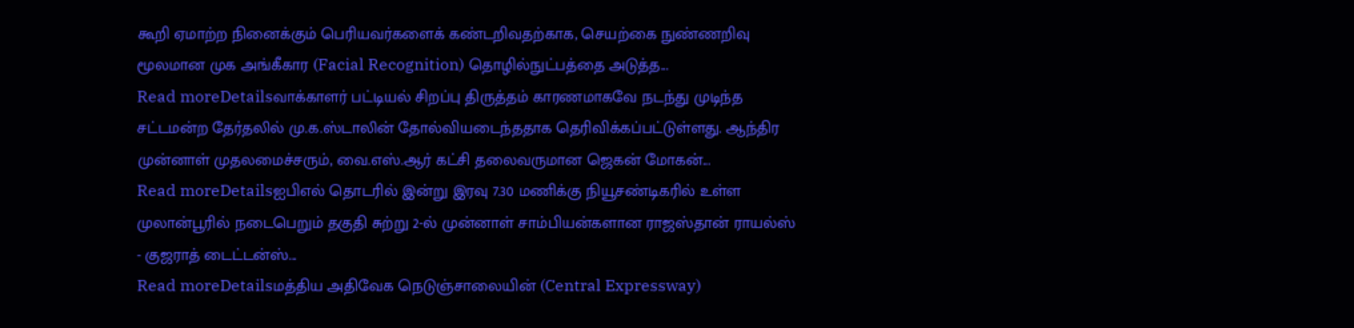கூறி ஏமாற்ற நினைக்கும் பெரியவர்களைக் கண்டறிவதற்காக, செயற்கை நுண்ணறிவு மூலமான முக அங்கீகார (Facial Recognition) தொழில்நுட்பத்தை அடுத்த...
Read moreDetailsவாக்காளர் பட்டியல் சிறப்பு திருத்தம் காரணமாகவே நடந்து முடிந்த சட்டமன்ற தேர்தலில் மு.க.ஸ்டாலின் தோல்வியடைந்ததாக தெரிவிக்கப்பட்டுள்ளது. ஆந்திர முன்னாள் முதலமைச்சரும், வை.எஸ்.ஆர் கட்சி தலைவருமான ஜெகன் மோகன்...
Read moreDetailsஐபிஎல் தொடரில் இன்று இரவு 7.30 மணிக்கு நியூசண்டிகரில் உள்ள முலான்பூரில் நடைபெறும் தகுதி சுற்று 2-ல் முன்னாள் சாம்பியன்களான ராஜஸ்தான் ராயல்ஸ் - குஜராத் டைட்டன்ஸ்...
Read moreDetailsமத்திய அதிவேக நெடுஞ்சாலையின் (Central Expressway)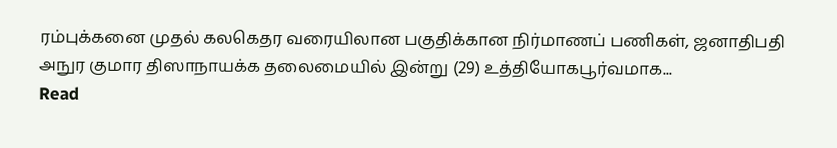ரம்புக்கனை முதல் கலகெதர வரையிலான பகுதிக்கான நிர்மாணப் பணிகள், ஜனாதிபதி அநுர குமார திஸாநாயக்க தலைமையில் இன்று (29) உத்தியோகபூர்வமாக...
Read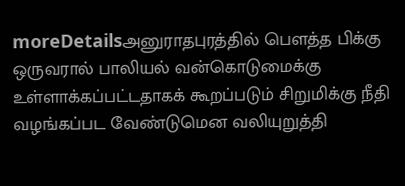moreDetailsஅனுராதபுரத்தில் பௌத்த பிக்கு ஒருவரால் பாலியல் வன்கொடுமைக்கு உள்ளாக்கப்பட்டதாகக் கூறப்படும் சிறுமிக்கு நீதி வழங்கப்பட வேண்டுமென வலியுறுத்தி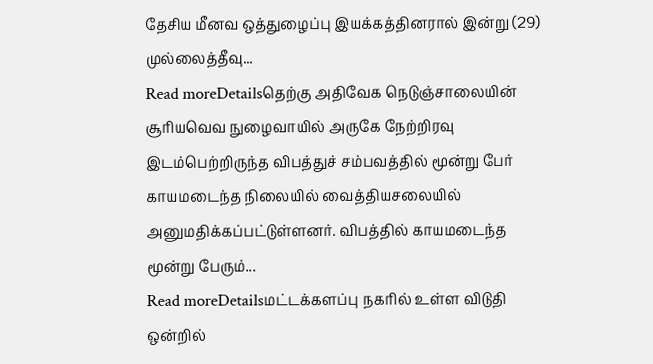தேசிய மீனவ ஒத்துழைப்பு இயக்கத்தினரால் இன்று (29) முல்லைத்தீவு...
Read moreDetailsதெற்கு அதிவேக நெடுஞ்சாலையின் சூரியவெவ நுழைவாயில் அருகே நேற்றிரவு இடம்பெற்றிருந்த விபத்துச் சம்பவத்தில் மூன்று பேர் காயமடைந்த நிலையில் வைத்தியசலையில் அனுமதிக்கப்பட்டுள்ளனர். விபத்தில் காயமடைந்த மூன்று பேரும்...
Read moreDetailsமட்டக்களப்பு நகரில் உள்ள விடுதி ஒன்றில்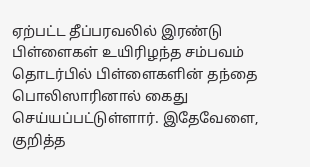ஏற்பட்ட தீப்பரவலில் இரண்டு பிள்ளைகள் உயிரிழந்த சம்பவம் தொடர்பில் பிள்ளைகளின் தந்தை பொலிஸாரினால் கைது செய்யப்பட்டுள்ளார். இதேவேளை, குறித்த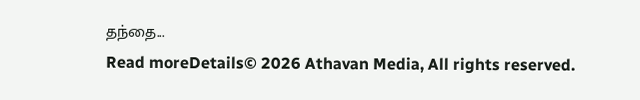தந்தை...
Read moreDetails© 2026 Athavan Media, All rights reserved.